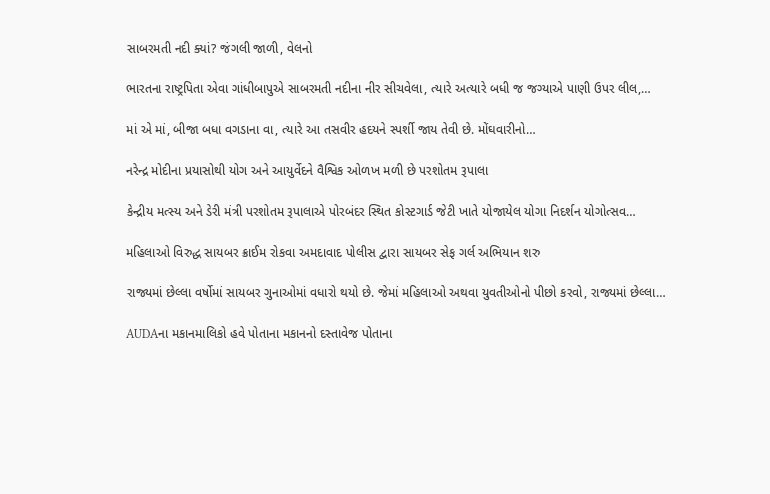સાબરમતી નદી ક્યાં? જંગલી જાળી, વેલનો

ભારતના રાષ્ટ્રપિતા એવા ગાંધીબાપુએ સાબરમતી નદીના નીર સીચવેલા, ત્યારે અત્યારે બધી જ જગ્યાએ પાણી ઉપર લીલ,…

માં એ માં, બીજા બધા વગડાના વા, ત્યારે આ તસવીર હદયને સ્પર્શી જાય તેવી છે. મોંઘવારીનો…

નરેન્દ્ર મોદીના પ્રયાસોથી યોગ અને આયુર્વેદને વૈશ્વિક ઓળખ મળી છે પરશોતમ રૂપાલા

કેન્દ્રીય મત્સ્ય અને ડેરી મંત્રી પરશોતમ રૂપાલાએ પોરબંદર સ્થિત કોસ્ટગાર્ડ જેટી ખાતે યોજાયેલ યોગા નિદર્શન યોગોત્સવ…

મહિલાઓ વિરુદ્ધ સાયબર ક્રાઈમ રોકવા અમદાવાદ પોલીસ દ્વારા સાયબર સેફ ગર્લ અભિયાન શરુ

રાજ્યમાં છેલ્લા વર્ષોમાં સાયબર ગુનાઓમાં વધારો થયો છે. જેમાં મહિલાઓ અથવા યુવતીઓનો પીછો કરવો, રાજ્યમાં છેલ્લા…

AUDAના મકાનમાલિકો હવે પોતાના મકાનનો દસ્તાવેજ પોતાના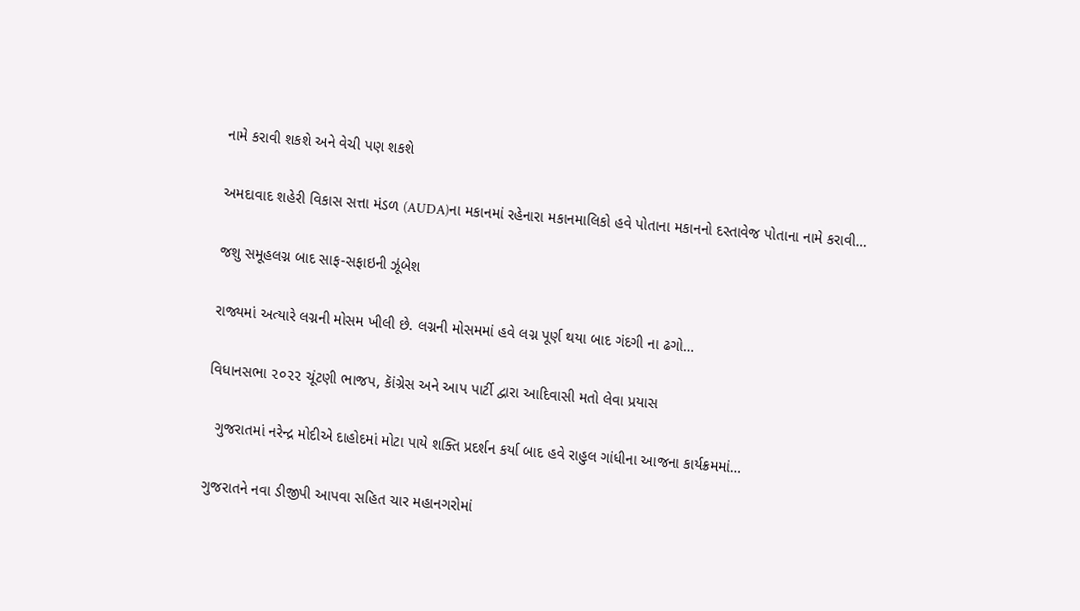નામે કરાવી શકશે અને વેચી પણ શકશે

અમદાવાદ શહેરી વિકાસ સત્તા મંડળ (AUDA)ના મકાનમાં રહેનારા મકાનમાલિકો હવે પોતાના મકાનનો દસ્તાવેજ પોતાના નામે કરાવી…

જશુ સમૂહલગ્ન બાદ સાફ-સફાઇની ઝૂંબેશ

રાજ્યમાં અત્યારે લગ્નની મોસમ ખીલી છે. લગ્નની મોસમમાં હવે લગ્ન પૂર્ણ થયા બાદ ગંદગી ના ઢગો…

વિધાનસભા ૨૦૨૨ ચૂંટણી ભાજપ, કાૅંગ્રેસ અને આપ પાર્ટી દ્વારા આદિવાસી મતો લેવા પ્રયાસ

  ગુજરાતમાં નરેન્દ્ર મોદીએ દાહોદમાં મોટા પાયે શક્તિ પ્રદર્શન કર્યા બાદ હવે રાહુલ ગાંધીના આજના કાર્યક્રમમાં…

ગુજરાતને નવા ડીજીપી આપવા સહિત ચાર મહાનગરોમાં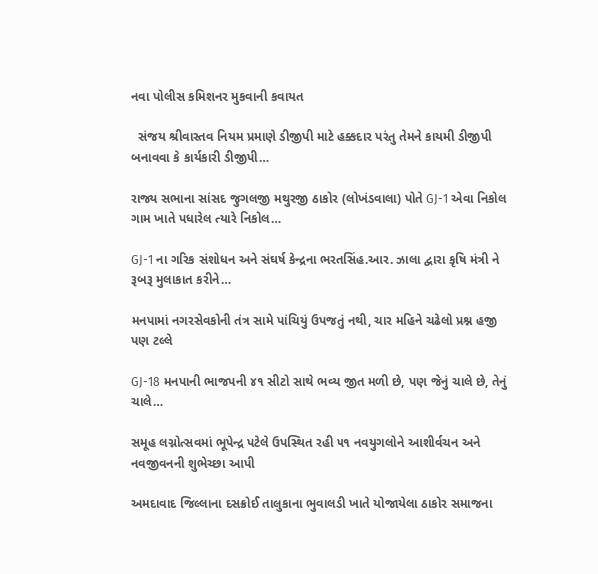નવા પોલીસ કમિશનર મુકવાની કવાયત

  સંજય શ્રીવાસ્તવ નિયમ પ્રમાણે ડીજીપી માટે હક્કદાર પરંતુ તેમને કાયમી ડીજીપી બનાવવા કે કાર્યકારી ડીજીપી…

રાજ્ય સભાના સાંસદ જુગલજી મથુરજી ઠાકોર (લોખંડવાલા) પોતે GJ-1 એવા નિકોલ ગામ ખાતે પધારેલ ત્યારે નિકોલ…

GJ-1 ના ગરિક સંશોધન અને સંઘર્ષ કેન્દ્રના ભરતસિંહ.આર. ઝાલા દ્વારા કૃષિ મંત્રી ને રૂબરૂ મુલાકાત કરીને…

મનપામાં નગરસેવકોની તંત્ર સામે પાંચિયું ઉપજતું નથી, ચાર મહિને ચઢેલો પ્રશ્ન હજી પણ ટલ્લે

GJ-18 મનપાની ભાજપની ૪૧ સીટો સાથે ભવ્ય જીત મળી છે, પણ જેનું ચાલે છે, તેનું ચાલે…

સમૂહ લગ્નોત્સવમાં ભૂપેન્દ્ર પટેલે ઉપસ્થિત રહી ૫૧ નવયુગલોને આશીર્વચન અને નવજીવનની શુભેચ્છા આપી

અમદાવાદ જિલ્લાના દસક્રોઈ તાલુકાના ભુવાલડી ખાતે યોજાયેલા ઠાકોર સમાજના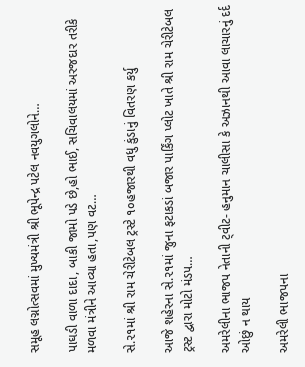સમૂહ લગ્નોત્સવમાં મુખ્યમંત્રી શ્રી ભૂપેન્દ્ર પટેલ નવયુગલોને…

પાઘડી વાળા દાદા, બાકી જામો પડે છે,હો ભાઈ, સચિવાલયમાં અરજદાર તરીકે મળવા મંત્રીને આવ્યા હતા,પણ વટ…

સે.૨૧માં શ્રી રામ ચેરીટેબલ ટ્રસ્ટે ૧૦હજારથી વધુ કુંડાનું વિતરણ કર્યુ

આજે શહેરના સે.૨૧માં જુના ફટાકડાં બજાર પાર્કિંગ પ્લોટ ખાતે શ્રી રામ ચેરીટેબલ ટ્રસ્ટ દ્વારા મોટો મંડપ…

અમરેલીના ભાજપ નેતાની ટ્‌વીટ- હનુમાન ચાલીસા કે અઝાનથી આવા લાચારનું દર્દ ઓછું ન થાય

અમરેલી ભાજપના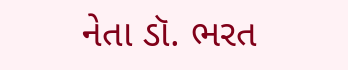નેતા ડૉ. ભરત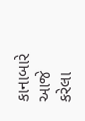કાનાબારે આજે કરેલા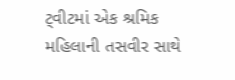ટ્‌વીટમાં એક શ્રમિક મહિલાની તસવીર સાથે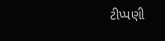ટીપ્પણી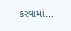કરવામાં…